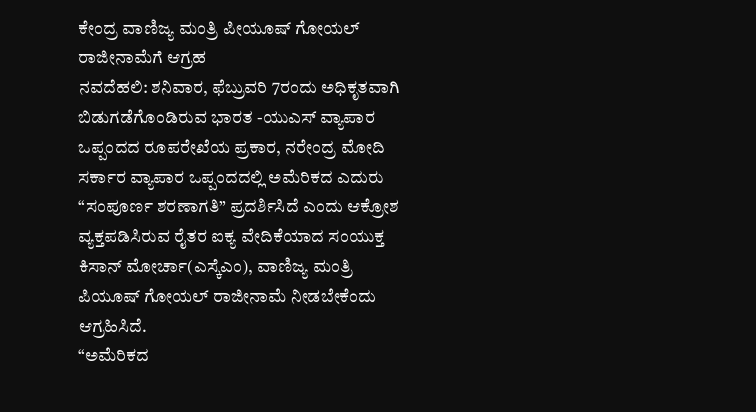ಕೇಂದ್ರ ವಾಣಿಜ್ಯ ಮಂತ್ರಿ ಪೀಯೂಷ್ ಗೋಯಲ್ ರಾಜೀನಾಮೆಗೆ ಆಗ್ರಹ
ನವದೆಹಲಿ: ಶನಿವಾರ, ಫೆಬ್ರುವರಿ 7ರಂದು ಅಧಿಕೃತವಾಗಿ ಬಿಡುಗಡೆಗೊಂಡಿರುವ ಭಾರತ -ಯುಎಸ್ ವ್ಯಾಪಾರ ಒಪ್ಪಂದದ ರೂಪರೇಖೆಯ ಪ್ರಕಾರ, ನರೇಂದ್ರ ಮೋದಿ ಸರ್ಕಾರ ವ್ಯಾಪಾರ ಒಪ್ಪಂದದಲ್ಲಿ ಅಮೆರಿಕದ ಎದುರು “ಸಂಪೂರ್ಣ ಶರಣಾಗತಿ” ಪ್ರದರ್ಶಿಸಿದೆ ಎಂದು ಆಕ್ರೋಶ ವ್ಯಕ್ತಪಡಿಸಿರುವ ರೈತರ ಐಕ್ಯ ವೇದಿಕೆಯಾದ ಸಂಯುಕ್ತ ಕಿಸಾನ್ ಮೋರ್ಚಾ(ಎಸ್ಕೆಎಂ), ವಾಣಿಜ್ಯ ಮಂತ್ರಿ ಪಿಯೂಷ್ ಗೋಯಲ್ ರಾಜೀನಾಮೆ ನೀಡಬೇಕೆಂದು ಆಗ್ರಹಿಸಿದೆ.
“ಅಮೆರಿಕದ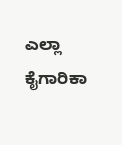ಎಲ್ಲಾ ಕೈಗಾರಿಕಾ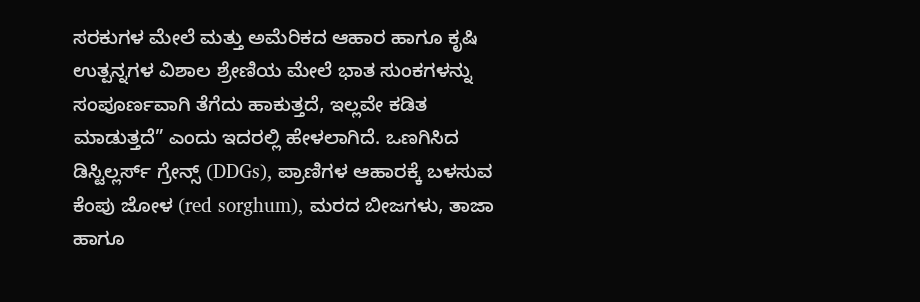ಸರಕುಗಳ ಮೇಲೆ ಮತ್ತು ಅಮೆರಿಕದ ಆಹಾರ ಹಾಗೂ ಕೃಷಿ ಉತ್ಪನ್ನಗಳ ವಿಶಾಲ ಶ್ರೇಣಿಯ ಮೇಲೆ ಭಾತ ಸುಂಕಗಳನ್ನು ಸಂಪೂರ್ಣವಾಗಿ ತೆಗೆದು ಹಾಕುತ್ತದೆ, ಇಲ್ಲವೇ ಕಡಿತ ಮಾಡುತ್ತದೆ” ಎಂದು ಇದರಲ್ಲಿ ಹೇಳಲಾಗಿದೆ. ಒಣಗಿಸಿದ ಡಿಸ್ಟಿಲ್ಲರ್ಸ್ ಗ್ರೇನ್ಸ್ (DDGs), ಪ್ರಾಣಿಗಳ ಆಹಾರಕ್ಕೆ ಬಳಸುವ ಕೆಂಪು ಜೋಳ (red sorghum), ಮರದ ಬೀಜಗಳು, ತಾಜಾ ಹಾಗೂ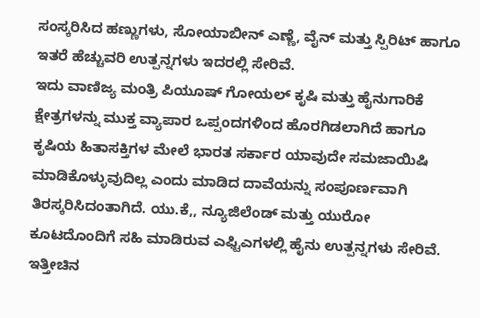ಸಂಸ್ಕರಿಸಿದ ಹಣ್ಣುಗಳು, ಸೋಯಾಬೀನ್ ಎಣ್ಣೆ, ವೈನ್ ಮತ್ತು ಸ್ಪಿರಿಟ್ ಹಾಗೂ ಇತರೆ ಹೆಚ್ಚುವರಿ ಉತ್ಪನ್ನಗಳು ಇದರಲ್ಲಿ ಸೇರಿವೆ.
ಇದು ವಾಣಿಜ್ಯ ಮಂತ್ರಿ ಪಿಯೂಷ್ ಗೋಯಲ್ ಕೃಷಿ ಮತ್ತು ಹೈನುಗಾರಿಕೆ ಕ್ಷೇತ್ರಗಳನ್ನು ಮುಕ್ತ ವ್ಯಾಪಾರ ಒಪ್ಪಂದಗಳಿಂದ ಹೊರಗಿಡಲಾಗಿದೆ ಹಾಗೂ ಕೃಷಿಯ ಹಿತಾಸಕ್ತಿಗಳ ಮೇಲೆ ಭಾರತ ಸರ್ಕಾರ ಯಾವುದೇ ಸಮಜಾಯಿಷಿ ಮಾಡಿಕೊಳ್ಳುವುದಿಲ್ಲ ಎಂದು ಮಾಡಿದ ದಾವೆಯನ್ನು ಸಂಪೂರ್ಣವಾಗಿ ತಿರಸ್ಕರಿಸಿದಂತಾಗಿದೆ. ಯು.ಕೆ,, ನ್ಯೂಜಿಲೆಂಡ್ ಮತ್ತು ಯುರೋ ಕೂಟದೊಂದಿಗೆ ಸಹಿ ಮಾಡಿರುವ ಎಫ್ಟಿಎಗಳಲ್ಲಿ ಹೈನು ಉತ್ಪನ್ನಗಳು ಸೇರಿವೆ. ಇತ್ತೀಚಿನ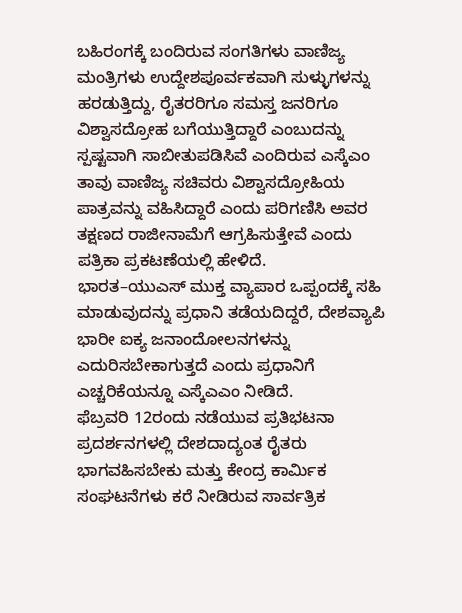ಬಹಿರಂಗಕ್ಕೆ ಬಂದಿರುವ ಸಂಗತಿಗಳು ವಾಣಿಜ್ಯ ಮಂತ್ರಿಗಳು ಉದ್ದೇಶಪೂರ್ವಕವಾಗಿ ಸುಳ್ಳುಗಳನ್ನು ಹರಡುತ್ತಿದ್ದು, ರೈತರರಿಗೂ ಸಮಸ್ತ ಜನರಿಗೂ ವಿಶ್ವಾಸದ್ರೋಹ ಬಗೆಯುತ್ತಿದ್ದಾರೆ ಎಂಬುದನ್ನು ಸ್ಪಷ್ಟವಾಗಿ ಸಾಬೀತುಪಡಿಸಿವೆ ಎಂದಿರುವ ಎಸ್ಕೆಎಂ ತಾವು ವಾಣಿಜ್ಯ ಸಚಿವರು ವಿಶ್ವಾಸದ್ರೋಹಿಯ ಪಾತ್ರವನ್ನು ವಹಿಸಿದ್ದಾರೆ ಎಂದು ಪರಿಗಣಿಸಿ ಅವರ ತಕ್ಷಣದ ರಾಜೀನಾಮೆಗೆ ಆಗ್ರಹಿಸುತ್ತೇವೆ ಎಂದು ಪತ್ರಿಕಾ ಪ್ರಕಟಣೆಯಲ್ಲಿ ಹೇಳಿದೆ.
ಭಾರತ–ಯುಎಸ್ ಮುಕ್ತ ವ್ಯಾಪಾರ ಒಪ್ಪಂದಕ್ಕೆ ಸಹಿ ಮಾಡುವುದನ್ನು ಪ್ರಧಾನಿ ತಡೆಯದಿದ್ದರೆ, ದೇಶವ್ಯಾಪಿ ಭಾರೀ ಐಕ್ಯ ಜನಾಂದೋಲನಗಳನ್ನು ಎದುರಿಸಬೇಕಾಗುತ್ತದೆ ಎಂದು ಪ್ರಧಾನಿಗೆ ಎಚ್ಚರಿಕೆಯನ್ನೂ ಎಸ್ಕೆಎಎಂ ನೀಡಿದೆ.
ಫೆಬ್ರವರಿ 12ರಂದು ನಡೆಯುವ ಪ್ರತಿಭಟನಾ ಪ್ರದರ್ಶನಗಳಲ್ಲಿ ದೇಶದಾದ್ಯಂತ ರೈತರು ಭಾಗವಹಿಸಬೇಕು ಮತ್ತು ಕೇಂದ್ರ ಕಾರ್ಮಿಕ ಸಂಘಟನೆಗಳು ಕರೆ ನೀಡಿರುವ ಸಾರ್ವತ್ರಿಕ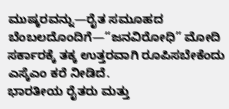ಮುಷ್ಕರವನ್ನು—ರೈತ ಸಮೂಹದ ಬೆಂಬಲದೊಂದಿಗೆ—“ಜನವಿರೋಧಿ” ಮೋದಿ ಸರ್ಕಾರಕ್ಕೆ ತಕ್ಕ ಉತ್ತರವಾಗಿ ರೂಪಿಸಬೇಕೆಂದು ಎಸ್ಕೆಎಂ ಕರೆ ನೀಡಿದೆ.
ಭಾರತೀಯ ರೈತರು ಮತ್ತು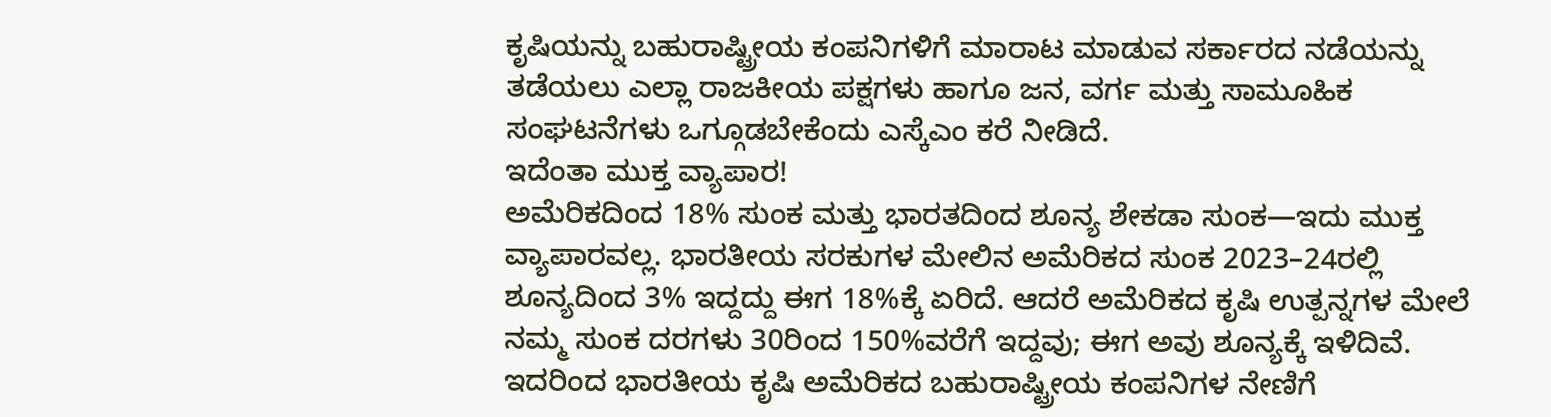ಕೃಷಿಯನ್ನು ಬಹುರಾಷ್ಟ್ರೀಯ ಕಂಪನಿಗಳಿಗೆ ಮಾರಾಟ ಮಾಡುವ ಸರ್ಕಾರದ ನಡೆಯನ್ನು ತಡೆಯಲು ಎಲ್ಲಾ ರಾಜಕೀಯ ಪಕ್ಷಗಳು ಹಾಗೂ ಜನ, ವರ್ಗ ಮತ್ತು ಸಾಮೂಹಿಕ ಸಂಘಟನೆಗಳು ಒಗ್ಗೂಡಬೇಕೆಂದು ಎಸ್ಕೆಎಂ ಕರೆ ನೀಡಿದೆ.
ಇದೆಂತಾ ಮುಕ್ತ ವ್ಯಾಪಾರ!
ಅಮೆರಿಕದಿಂದ 18% ಸುಂಕ ಮತ್ತು ಭಾರತದಿಂದ ಶೂನ್ಯ ಶೇಕಡಾ ಸುಂಕ—ಇದು ಮುಕ್ತ ವ್ಯಾಪಾರವಲ್ಲ. ಭಾರತೀಯ ಸರಕುಗಳ ಮೇಲಿನ ಅಮೆರಿಕದ ಸುಂಕ 2023–24ರಲ್ಲಿ ಶೂನ್ಯದಿಂದ 3% ಇದ್ದದ್ದು ಈಗ 18%ಕ್ಕೆ ಏರಿದೆ. ಆದರೆ ಅಮೆರಿಕದ ಕೃಷಿ ಉತ್ಪನ್ನಗಳ ಮೇಲೆ ನಮ್ಮ ಸುಂಕ ದರಗಳು 30ರಿಂದ 150%ವರೆಗೆ ಇದ್ದವು; ಈಗ ಅವು ಶೂನ್ಯಕ್ಕೆ ಇಳಿದಿವೆ. ಇದರಿಂದ ಭಾರತೀಯ ಕೃಷಿ ಅಮೆರಿಕದ ಬಹುರಾಷ್ಟ್ರೀಯ ಕಂಪನಿಗಳ ನೇಣಿಗೆ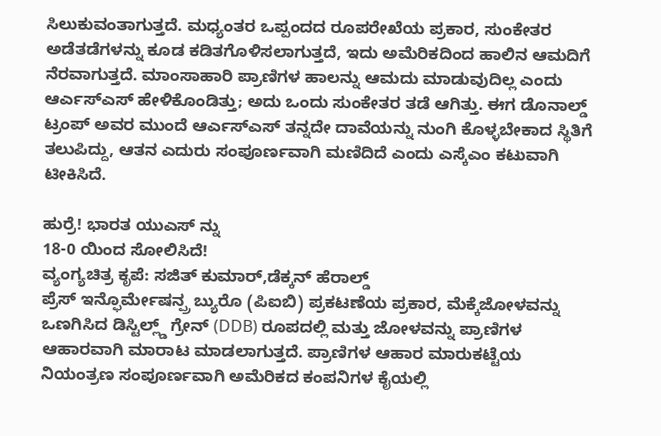ಸಿಲುಕುವಂತಾಗುತ್ತದೆ. ಮಧ್ಯಂತರ ಒಪ್ಪಂದದ ರೂಪರೇಖೆಯ ಪ್ರಕಾರ, ಸುಂಕೇತರ ಅಡೆತಡೆಗಳನ್ನು ಕೂಡ ಕಡಿತಗೊಳಿಸಲಾಗುತ್ತದೆ, ಇದು ಅಮೆರಿಕದಿಂದ ಹಾಲಿನ ಆಮದಿಗೆ ನೆರವಾಗುತ್ತದೆ. ಮಾಂಸಾಹಾರಿ ಪ್ರಾಣಿಗಳ ಹಾಲನ್ನು ಆಮದು ಮಾಡುವುದಿಲ್ಲ ಎಂದು ಆರ್ಎಸ್ಎಸ್ ಹೇಳಿಕೊಂಡಿತ್ತು; ಅದು ಒಂದು ಸುಂಕೇತರ ತಡೆ ಆಗಿತ್ತು. ಈಗ ಡೊನಾಲ್ಡ್ ಟ್ರಂಪ್ ಅವರ ಮುಂದೆ ಆರ್ಎಸ್ಎಸ್ ತನ್ನದೇ ದಾವೆಯನ್ನು ನುಂಗಿ ಕೊಳ್ಳಬೇಕಾದ ಸ್ಥಿತಿಗೆ ತಲುಪಿದ್ದು, ಆತನ ಎದುರು ಸಂಪೂರ್ಣವಾಗಿ ಮಣಿದಿದೆ ಎಂದು ಎಸ್ಕೆಎಂ ಕಟುವಾಗಿ ಟೀಕಿಸಿದೆ.

ಹುರ್ರೆ! ಭಾರತ ಯುಎಸ್ ನ್ನು
18-0 ಯಿಂದ ಸೋಲಿಸಿದೆ!
ವ್ಯಂಗ್ಯಚಿತ್ರ ಕೃಪೆ: ಸಜಿತ್ ಕುಮಾರ್,ಡೆಕ್ಕನ್ ಹೆರಾಲ್ಡ್
ಪ್ರೆಸ್ ಇನ್ಫೊರ್ಮೇಷನ್ಪ್ರ ಬ್ಯುರೊ (ಪಿಐಬಿ) ಪ್ರಕಟಣೆಯ ಪ್ರಕಾರ, ಮೆಕ್ಕೆಜೋಳವನ್ನು ಒಣಗಿಸಿದ ಡಿಸ್ಟಿಲ್ಲ್ಡ್ ಗ್ರೇನ್ (DDB) ರೂಪದಲ್ಲಿ ಮತ್ತು ಜೋಳವನ್ನು ಪ್ರಾಣಿಗಳ ಆಹಾರವಾಗಿ ಮಾರಾಟ ಮಾಡಲಾಗುತ್ತದೆ. ಪ್ರಾಣಿಗಳ ಆಹಾರ ಮಾರುಕಟ್ಟೆಯ ನಿಯಂತ್ರಣ ಸಂಪೂರ್ಣವಾಗಿ ಅಮೆರಿಕದ ಕಂಪನಿಗಳ ಕೈಯಲ್ಲಿ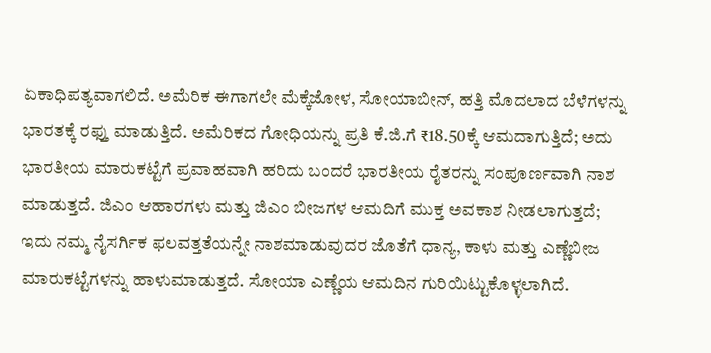ಏಕಾಧಿಪತ್ಯವಾಗಲಿದೆ. ಅಮೆರಿಕ ಈಗಾಗಲೇ ಮೆಕ್ಕೆಜೋಳ, ಸೋಯಾಬೀನ್, ಹತ್ತಿ ಮೊದಲಾದ ಬೆಳೆಗಳನ್ನು ಭಾರತಕ್ಕೆ ರಫ್ತು ಮಾಡುತ್ತಿದೆ. ಅಮೆರಿಕದ ಗೋಧಿಯನ್ನು ಪ್ರತಿ ಕೆ.ಜಿ.ಗೆ ₹18.50ಕ್ಕೆ ಆಮದಾಗುತ್ತಿದೆ; ಅದು ಭಾರತೀಯ ಮಾರುಕಟ್ಟೆಗೆ ಪ್ರವಾಹವಾಗಿ ಹರಿದು ಬಂದರೆ ಭಾರತೀಯ ರೈತರನ್ನು ಸಂಪೂರ್ಣವಾಗಿ ನಾಶ ಮಾಡುತ್ತದೆ. ಜಿಎಂ ಆಹಾರಗಳು ಮತ್ತು ಜಿಎಂ ಬೀಜಗಳ ಆಮದಿಗೆ ಮುಕ್ತ ಅವಕಾಶ ನೀಡಲಾಗುತ್ತದೆ; ಇದು ನಮ್ಮ ನೈಸರ್ಗಿಕ ಫಲವತ್ತತೆಯನ್ನೇ ನಾಶಮಾಡುವುದರ ಜೊತೆಗೆ ಧಾನ್ಯ, ಕಾಳು ಮತ್ತು ಎಣ್ಣೆಬೀಜ ಮಾರುಕಟ್ಟೆಗಳನ್ನು ಹಾಳುಮಾಡುತ್ತದೆ. ಸೋಯಾ ಎಣ್ಣೆಯ ಆಮದಿನ ಗುರಿಯಿಟ್ಟುಕೊಳ್ಳಲಾಗಿದೆ.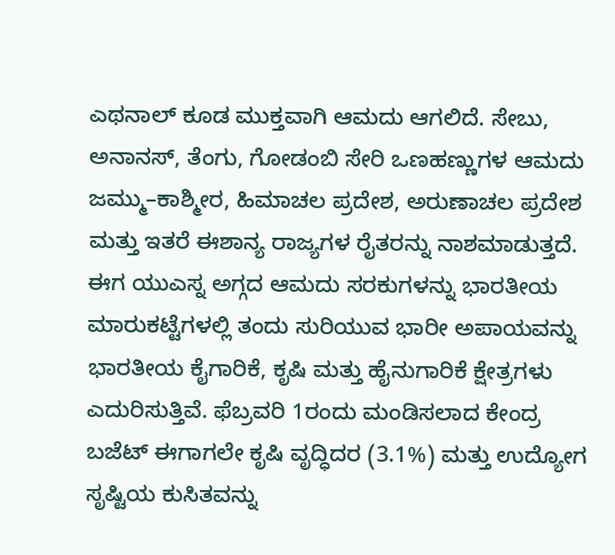ಎಥನಾಲ್ ಕೂಡ ಮುಕ್ತವಾಗಿ ಆಮದು ಆಗಲಿದೆ. ಸೇಬು, ಅನಾನಸ್, ತೆಂಗು, ಗೋಡಂಬಿ ಸೇರಿ ಒಣಹಣ್ಣುಗಳ ಆಮದು ಜಮ್ಮು–ಕಾಶ್ಮೀರ, ಹಿಮಾಚಲ ಪ್ರದೇಶ, ಅರುಣಾಚಲ ಪ್ರದೇಶ ಮತ್ತು ಇತರೆ ಈಶಾನ್ಯ ರಾಜ್ಯಗಳ ರೈತರನ್ನು ನಾಶಮಾಡುತ್ತದೆ.
ಈಗ ಯುಎಸ್ನ ಅಗ್ಗದ ಆಮದು ಸರಕುಗಳನ್ನು ಭಾರತೀಯ ಮಾರುಕಟ್ಟೆಗಳಲ್ಲಿ ತಂದು ಸುರಿಯುವ ಭಾರೀ ಅಪಾಯವನ್ನು ಭಾರತೀಯ ಕೈಗಾರಿಕೆ, ಕೃಷಿ ಮತ್ತು ಹೈನುಗಾರಿಕೆ ಕ್ಷೇತ್ರಗಳು ಎದುರಿಸುತ್ತಿವೆ. ಫೆಬ್ರವರಿ 1ರಂದು ಮಂಡಿಸಲಾದ ಕೇಂದ್ರ ಬಜೆಟ್ ಈಗಾಗಲೇ ಕೃಷಿ ವೃದ್ಧಿದರ (3.1%) ಮತ್ತು ಉದ್ಯೋಗ ಸೃಷ್ಟಿಯ ಕುಸಿತವನ್ನು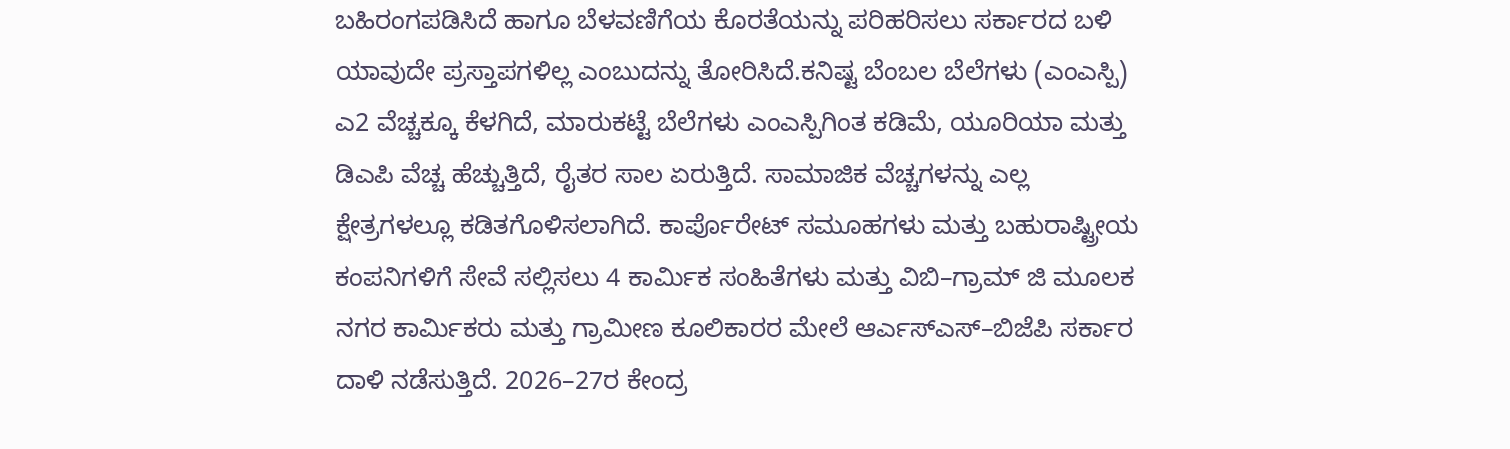ಬಹಿರಂಗಪಡಿಸಿದೆ ಹಾಗೂ ಬೆಳವಣಿಗೆಯ ಕೊರತೆಯನ್ನು ಪರಿಹರಿಸಲು ಸರ್ಕಾರದ ಬಳಿ ಯಾವುದೇ ಪ್ರಸ್ತಾಪಗಳಿಲ್ಲ ಎಂಬುದನ್ನು ತೋರಿಸಿದೆ.ಕನಿಷ್ಟ ಬೆಂಬಲ ಬೆಲೆಗಳು (ಎಂಎಸ್ಪಿ) ಎ2 ವೆಚ್ಚಕ್ಕೂ ಕೆಳಗಿದೆ, ಮಾರುಕಟ್ಟೆ ಬೆಲೆಗಳು ಎಂಎಸ್ಪಿಗಿಂತ ಕಡಿಮೆ, ಯೂರಿಯಾ ಮತ್ತು ಡಿಎಪಿ ವೆಚ್ಚ ಹೆಚ್ಚುತ್ತಿದೆ, ರೈತರ ಸಾಲ ಏರುತ್ತಿದೆ. ಸಾಮಾಜಿಕ ವೆಚ್ಚಗಳನ್ನು ಎಲ್ಲ ಕ್ಷೇತ್ರಗಳಲ್ಲೂ ಕಡಿತಗೊಳಿಸಲಾಗಿದೆ. ಕಾರ್ಪೊರೇಟ್ ಸಮೂಹಗಳು ಮತ್ತು ಬಹುರಾಷ್ಟ್ರೀಯ ಕಂಪನಿಗಳಿಗೆ ಸೇವೆ ಸಲ್ಲಿಸಲು 4 ಕಾರ್ಮಿಕ ಸಂಹಿತೆಗಳು ಮತ್ತು ವಿಬಿ–ಗ್ರಾಮ್ ಜಿ ಮೂಲಕ ನಗರ ಕಾರ್ಮಿಕರು ಮತ್ತು ಗ್ರಾಮೀಣ ಕೂಲಿಕಾರರ ಮೇಲೆ ಆರ್ಎಸ್ಎಸ್–ಬಿಜೆಪಿ ಸರ್ಕಾರ ದಾಳಿ ನಡೆಸುತ್ತಿದೆ. 2026–27ರ ಕೇಂದ್ರ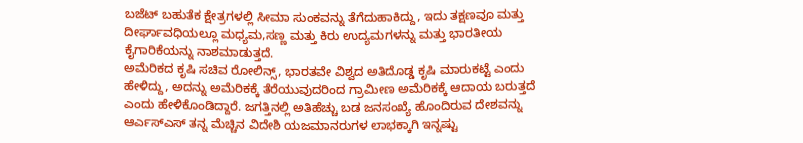ಬಜೆಟ್ ಬಹುತೆಕ ಕ್ಷೇತ್ರಗಳಲ್ಲಿ ಸೀಮಾ ಸುಂಕವನ್ನು ತೆಗೆದುಹಾಕಿದ್ದು, ಇದು ತಕ್ಷಣವೂ ಮತ್ತು ದೀರ್ಘಾವಧಿಯಲ್ಲೂ ಮಧ್ಯಮ,ಸಣ್ಣ ಮತ್ತು ಕಿರು ಉದ್ಯಮಗಳನ್ನು ಮತ್ತು ಭಾರತೀಯ ಕೈಗಾರಿಕೆಯನ್ನು ನಾಶಮಾಡುತ್ತದೆ.
ಅಮೆರಿಕದ ಕೃಷಿ ಸಚಿವ ರೋಲಿನ್ಸ್, ಭಾರತವೇ ವಿಶ್ವದ ಅತಿದೊಡ್ಡ ಕೃಷಿ ಮಾರುಕಟ್ಟೆ ಎಂದು ಹೇಳಿದ್ದು, ಅದನ್ನು ಅಮೆರಿಕಕ್ಕೆ ತೆರೆಯುವುದರಿಂದ ಗ್ರಾಮೀಣ ಅಮೆರಿಕಕ್ಕೆ ಆದಾಯ ಬರುತ್ತದೆ ಎಂದು ಹೇಳಿಕೊಂಡಿದ್ದಾರೆ. ಜಗತ್ತಿನಲ್ಲಿ ಅತಿಹೆಚ್ಚು ಬಡ ಜನಸಂಖ್ಯೆ ಹೊಂದಿರುವ ದೇಶವನ್ನು ಆರ್ಎಸ್ಎಸ್ ತನ್ನ ಮೆಚ್ಚಿನ ವಿದೇಶಿ ಯಜಮಾನರುಗಳ ಲಾಭಕ್ಕಾಗಿ ಇನ್ನಷ್ಟು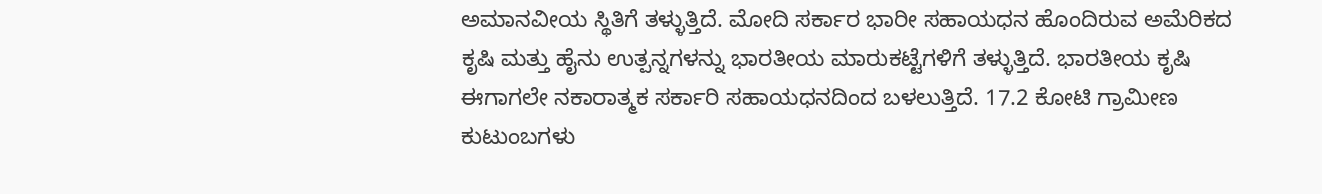ಅಮಾನವೀಯ ಸ್ಥಿತಿಗೆ ತಳ್ಳುತ್ತಿದೆ. ಮೋದಿ ಸರ್ಕಾರ ಭಾರೀ ಸಹಾಯಧನ ಹೊಂದಿರುವ ಅಮೆರಿಕದ ಕೃಷಿ ಮತ್ತು ಹೈನು ಉತ್ಪನ್ನಗಳನ್ನು ಭಾರತೀಯ ಮಾರುಕಟ್ಟೆಗಳಿಗೆ ತಳ್ಳುತ್ತಿದೆ. ಭಾರತೀಯ ಕೃಷಿ ಈಗಾಗಲೇ ನಕಾರಾತ್ಮಕ ಸರ್ಕಾರಿ ಸಹಾಯಧನದಿಂದ ಬಳಲುತ್ತಿದೆ. 17.2 ಕೋಟಿ ಗ್ರಾಮೀಣ ಕುಟುಂಬಗಳು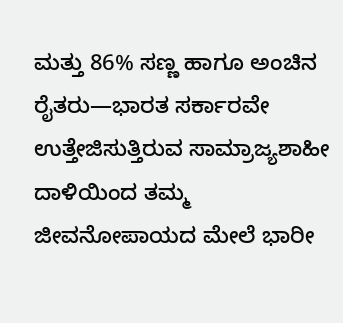ಮತ್ತು 86% ಸಣ್ಣ ಹಾಗೂ ಅಂಚಿನ ರೈತರು—ಭಾರತ ಸರ್ಕಾರವೇ ಉತ್ತೇಜಿಸುತ್ತಿರುವ ಸಾಮ್ರಾಜ್ಯಶಾಹೀ ದಾಳಿಯಿಂದ ತಮ್ಮ ಜೀವನೋಪಾಯದ ಮೇಲೆ ಭಾರೀ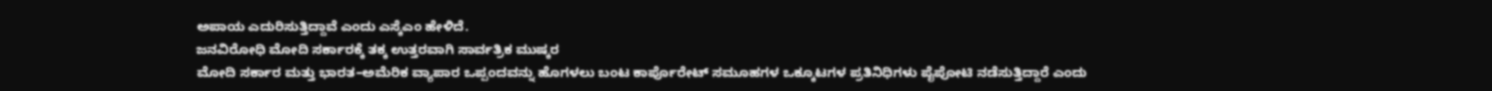ಅಪಾಯ ಎದುರಿಸುತ್ತಿದ್ದಾವೆ ಎಂದು ಎಸ್ಕೆಎಂ ಹೇಳಿದೆ.
ಜನವಿರೋಧಿ ಮೋದಿ ಸರ್ಕಾರಕ್ಕೆ ತಕ್ಕ ಉತ್ತರವಾಗಿ ಸಾರ್ವತ್ರಿಕ ಮುಷ್ಕರ
ಮೋದಿ ಸರ್ಕಾರ ಮತ್ತು ಭಾರತ–ಅಮೆರಿಕ ವ್ಯಾಪಾರ ಒಪ್ಪಂದವನ್ನು ಹೊಗಳಲು ಬಂಟ ಕಾರ್ಪೊರೇಟ್ ಸಮೂಹಗಳ ಒಕ್ಕೂಟಗಳ ಪ್ರತಿನಿಧಿಗಳು ಪೈಪೋಟಿ ನಡೆಸುತ್ತಿದ್ದಾರೆ ಎಂದು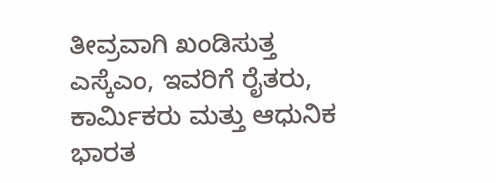ತೀವ್ರವಾಗಿ ಖಂಡಿಸುತ್ತ ಎಸ್ಕೆಎಂ, ಇವರಿಗೆ ರೈತರು, ಕಾರ್ಮಿಕರು ಮತ್ತು ಆಧುನಿಕ ಭಾರತ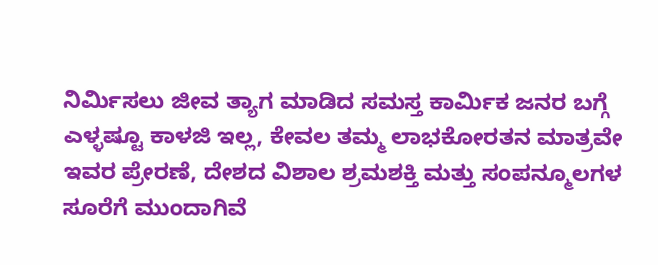ನಿರ್ಮಿಸಲು ಜೀವ ತ್ಯಾಗ ಮಾಡಿದ ಸಮಸ್ತ ಕಾರ್ಮಿಕ ಜನರ ಬಗ್ಗೆ ಎಳ್ಳಷ್ಟೂ ಕಾಳಜಿ ಇಲ್ಲ, ಕೇವಲ ತಮ್ಮ ಲಾಭಕೋರತನ ಮಾತ್ರವೇ ಇವರ ಪ್ರೇರಣೆ, ದೇಶದ ವಿಶಾಲ ಶ್ರಮಶಕ್ತಿ ಮತ್ತು ಸಂಪನ್ಮೂಲಗಳ ಸೂರೆಗೆ ಮುಂದಾಗಿವೆ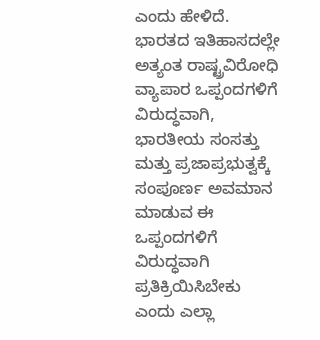ಎಂದು ಹೇಳಿದೆ.
ಭಾರತದ ಇತಿಹಾಸದಲ್ಲೇ ಅತ್ಯಂತ ರಾಷ್ಟ್ರವಿರೋಧಿ ವ್ಯಾಪಾರ ಒಪ್ಪಂದಗಳಿಗೆ ವಿರುದ್ಧವಾಗಿ, ಭಾರತೀಯ ಸಂಸತ್ತು ಮತ್ತು ಪ್ರಜಾಪ್ರಭುತ್ವಕ್ಕೆ ಸಂಪೂರ್ಣ ಅವಮಾನ ಮಾಡುವ ಈ ಒಪ್ಪಂದಗಳಿಗೆ ವಿರುದ್ಧವಾಗಿ ಪ್ರತಿಕ್ರಿಯಿಸಿಬೇಕು ಎಂದು ಎಲ್ಲಾ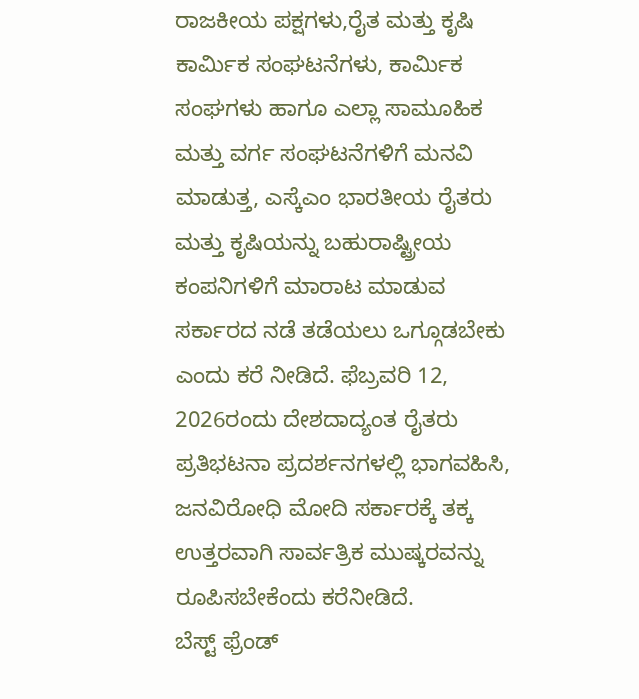ರಾಜಕೀಯ ಪಕ್ಷಗಳು,ರೈತ ಮತ್ತು ಕೃಷಿ ಕಾರ್ಮಿಕ ಸಂಘಟನೆಗಳು, ಕಾರ್ಮಿಕ ಸಂಘಗಳು ಹಾಗೂ ಎಲ್ಲಾ ಸಾಮೂಹಿಕ ಮತ್ತು ವರ್ಗ ಸಂಘಟನೆಗಳಿಗೆ ಮನವಿ ಮಾಡುತ್ತ, ಎಸ್ಕೆಎಂ ಭಾರತೀಯ ರೈತರು ಮತ್ತು ಕೃಷಿಯನ್ನು ಬಹುರಾಷ್ಟ್ರೀಯ ಕಂಪನಿಗಳಿಗೆ ಮಾರಾಟ ಮಾಡುವ ಸರ್ಕಾರದ ನಡೆ ತಡೆಯಲು ಒಗ್ಗೂಡಬೇಕು ಎಂದು ಕರೆ ನೀಡಿದೆ. ಫೆಬ್ರವರಿ 12, 2026ರಂದು ದೇಶದಾದ್ಯಂತ ರೈತರು ಪ್ರತಿಭಟನಾ ಪ್ರದರ್ಶನಗಳಲ್ಲಿ ಭಾಗವಹಿಸಿ, ಜನವಿರೋಧಿ ಮೋದಿ ಸರ್ಕಾರಕ್ಕೆ ತಕ್ಕ ಉತ್ತರವಾಗಿ ಸಾರ್ವತ್ರಿಕ ಮುಷ್ಕರವನ್ನು ರೂಪಿಸಬೇಕೆಂದು ಕರೆನೀಡಿದೆ.
ಬೆಸ್ಟ್ ಫ್ರೆಂಡ್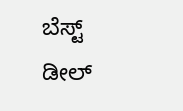ಬೆಸ್ಟ್ ಡೀಲ್